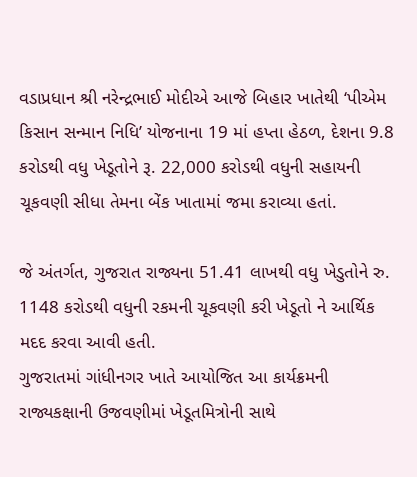વડાપ્રધાન શ્રી નરેન્દ્રભાઈ મોદીએ આજે બિહાર ખાતેથી ‘પીએમ કિસાન સન્માન નિધિ’ યોજનાના 19 માં હપ્તા હેઠળ, દેશના 9.8 કરોડથી વધુ ખેડૂતોને રૂ. 22,000 કરોડથી વધુની સહાયની ચૂકવણી સીધા તેમના બેંક ખાતામાં જમા કરાવ્યા હતાં.

જે અંતર્ગત, ગુજરાત રાજ્યના 51.41 લાખથી વધુ ખેડુતોને રુ. 1148 કરોડથી વધુની રકમની ચૂકવણી કરી ખેડૂતો ને આર્થિક મદદ કરવા આવી હતી.
ગુજરાતમાં ગાંધીનગર ખાતે આયોજિત આ કાર્યક્રમની રાજ્યકક્ષાની ઉજવણીમાં ખેડૂતમિત્રોની સાથે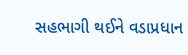સહભાગી થઈને વડાપ્રધાન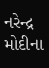નરેન્દ્ર મોદીના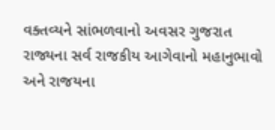વક્તવ્યને સાંભળવાનો અવસર ગુજરાત રાજ્યના સર્વ રાજકીય આગેવાનો મહાનુભાવો અને રાજયના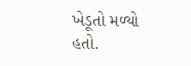ખેડૂતો મળ્યો હતો.